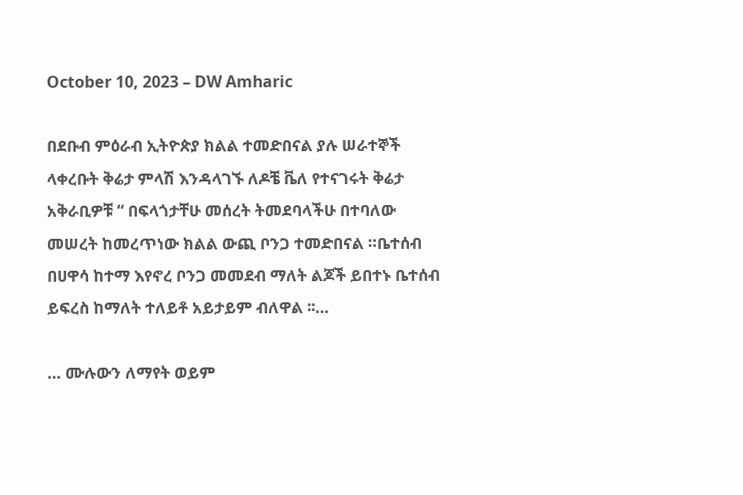October 10, 2023 – DW Amharic

በደቡብ ምዕራብ ኢትዮጵያ ክልል ተመድበናል ያሉ ሠራተኞች ላቀረቡት ቅሬታ ምላሽ እንዳላገኙ ለዶቼ ቬለ የተናገሩት ቅሬታ አቅራቢዎቹ “ በፍላጎታቸሁ መሰረት ትመደባላችሁ በተባለው መሠረት ከመረጥነው ክልል ውጪ ቦንጋ ተመድበናል ።ቤተሰብ በሀዋሳ ከተማ እየኖረ ቦንጋ መመደብ ማለት ልጆች ይበተኑ ቤተሰብ ይፍረስ ከማለት ተለይቶ አይታይም ብለዋል ፡፡…

… ሙሉውን ለማየት ወይም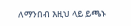ለማንበብ እዚህ ላይ ይጫኑ